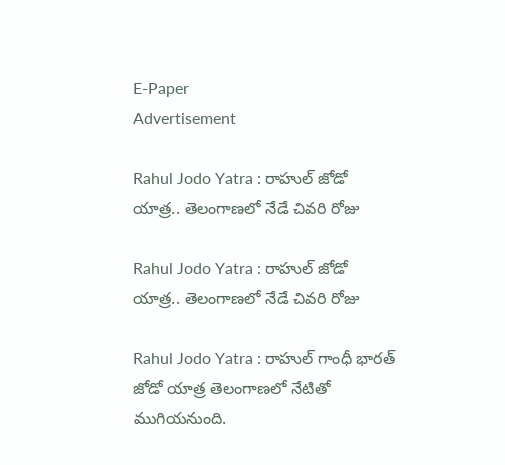E-Paper
Advertisement

Rahul Jodo Yatra : రాహుల్ జోడో యాత్ర.. తెలంగాణలో నేడే చివరి రోజు

Rahul Jodo Yatra : రాహుల్ జోడో యాత్ర.. తెలంగాణలో నేడే చివరి రోజు

Rahul Jodo Yatra : రాహుల్ గాంధీ భారత్ జోడో యాత్ర తెలంగాణలో నేటితో ముగియనుంది.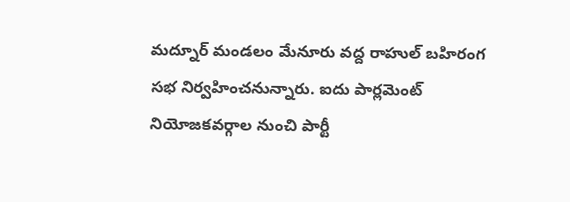మద్నూర్ మండలం మేనూరు వద్ద రాహుల్ బహిరంగ సభ నిర్వహించనున్నారు. ఐదు పార్లమెంట్ నియోజకవర్గాల నుంచి పార్టీ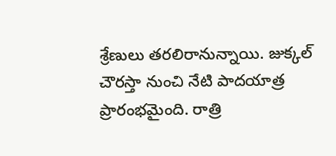శ్రేణులు తరలిరానున్నాయి. జుక్కల్ చౌరస్తా నుంచి నేటి పాదయాత్ర ప్రారంభమైంది. రాత్రి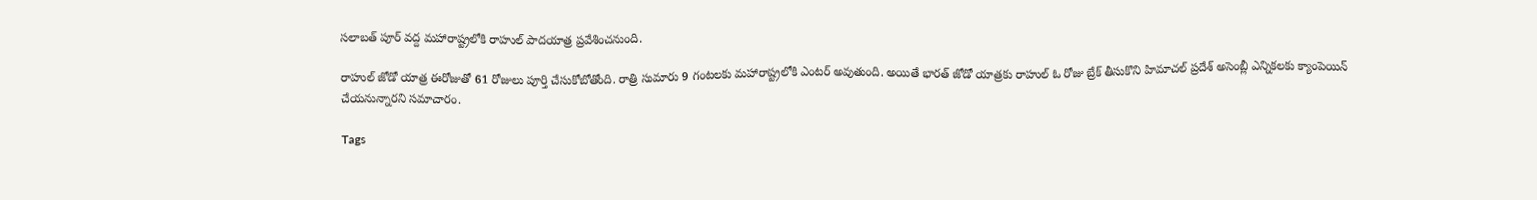సలాబత్ పూర్ వద్ద మహారాష్ట్రలోకి రాహుల్ పాదయాత్ర ప్రవేశించనుంది.

రాహుల్ జోడో యాత్ర ఈరోజుతో 61 రోజులు పూర్తి చేసుకోబోతోంది. రాత్రి సుమారు 9 గంటలకు మహారాష్ట్రలోకి ఎంటర్ అవుతుంది. అయితే భారత్ జోడో యాత్రకు రాహుల్ ఓ రోజు బ్రేక్ తీసుకొని హిమాచల్ ప్రదేశ్‌ అసెంబ్లీ ఎన్నికలకు క్యాంపెయిన్ చేయనున్నారని సమాచారం.

Tags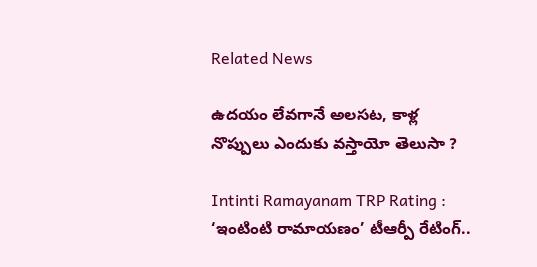Related News

ఉదయం లేవగానే అలసట, కాళ్ల నొప్పులు ఎందుకు వస్తాయో తెలుసా ?

Intinti Ramayanam TRP Rating : ‘ఇంటింటి రామాయణం’ టీఆర్పీ రేటింగ్..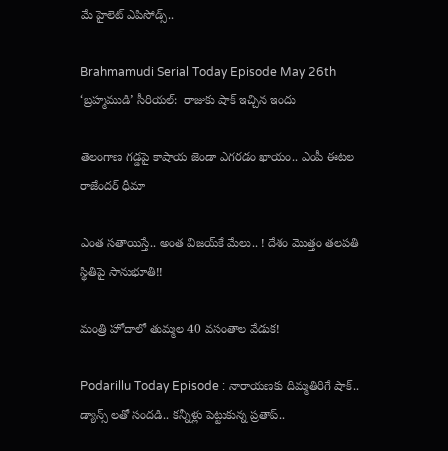మే హైలెట్ ఎపిసోడ్స్..

Brahmamudi Serial Today Episode May 26th ‘బ్రహ్మముడి’ సీరియల్‌:  రాజుకు షాక్ ఇచ్చిన ఇందు

తెలంగాణ గడ్డపై కాషాయ జెండా ఎగరడం ఖాయం.. ఎంపీ ఈటల రాజేందర్ ధీమా

ఎంత స‌తాయిస్తే.. అంత విజ‌య్‌కే మేలు.. ! దేశం మొత్తం త‌ల‌ప‌తి స్థితిపై సానుభూతి!!

మంత్రి హోదాలో తుమ్మల 40 వసంతాల వేడుక!

Podarillu Today Episode : నారాయణకు దిమ్మతిరిగే షాక్.. డ్యాన్స్ లతో సందడి.. కన్నీళ్లు పెట్టుకున్న ప్రతాప్..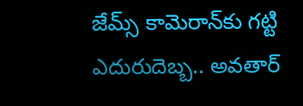జేమ్స్ కామెరాన్‌కు గట్టి ఎదురుదెబ్బ.. అవతార్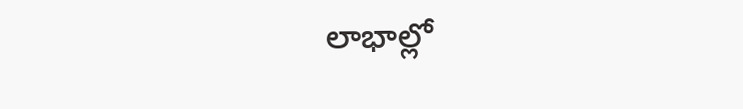లాభాల్లో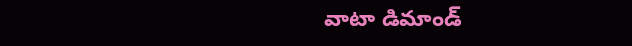వాటా డిమాండ్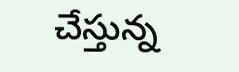చేస్తున్న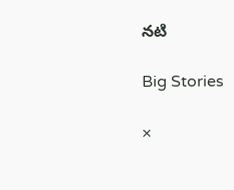నటి

Big Stories

×